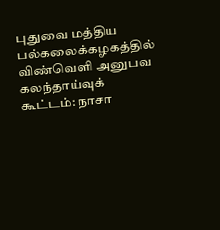புதுவை மத்திய பல்கலைக்கழகத்தில் விண்வெளி அனுபவ கலந்தாய்வுக் கூட்டம்: நாசா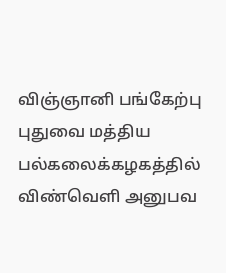விஞ்ஞானி பங்கேற்பு
புதுவை மத்திய பல்கலைக்கழகத்தில் விண்வெளி அனுபவ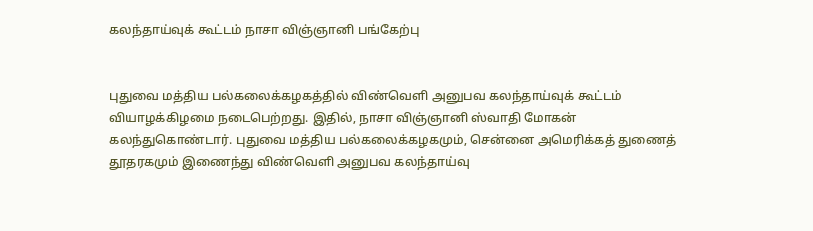கலந்தாய்வுக் கூட்டம் நாசா விஞ்ஞானி பங்கேற்பு


புதுவை மத்திய பல்கலைக்கழகத்தில் விண்வெளி அனுபவ கலந்தாய்வுக் கூட்டம் வியாழக்கிழமை நடைபெற்றது. இதில், நாசா விஞ்ஞானி ஸ்வாதி மோகன் கலந்துகொண்டார். புதுவை மத்திய பல்கலைக்கழகமும், சென்னை அமெரிக்கத் துணைத் தூதரகமும் இணைந்து விண்வெளி அனுபவ கலந்தாய்வு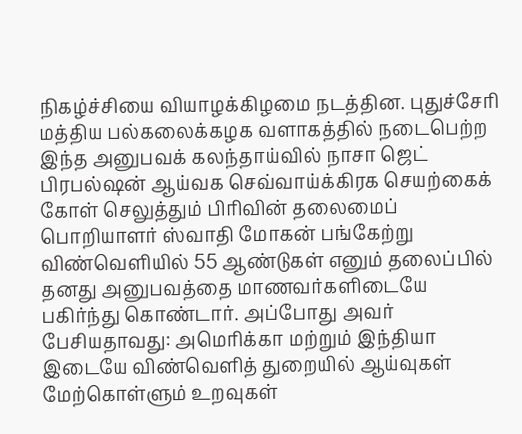நிகழ்ச்சியை வியாழக்கிழமை நடத்தின. புதுச்சேரி மத்திய பல்கலைக்கழக வளாகத்தில் நடைபெற்ற இந்த அனுபவக் கலந்தாய்வில் நாசா ஜெட் பிரபல்ஷன் ஆய்வக செவ்வாய்க்கிரக செயற்கைக் கோள் செலுத்தும் பிரிவின் தலைமைப் பொறியாளர் ஸ்வாதி மோகன் பங்கேற்று விண்வெளியில் 55 ஆண்டுகள் எனும் தலைப்பில் தனது அனுபவத்தை மாணவர்களிடையே பகிர்ந்து கொண்டார். அப்போது அவர் பேசியதாவது: அமெரிக்கா மற்றும் இந்தியா இடையே விண்வெளித் துறையில் ஆய்வுகள் மேற்கொள்ளும் உறவுகள்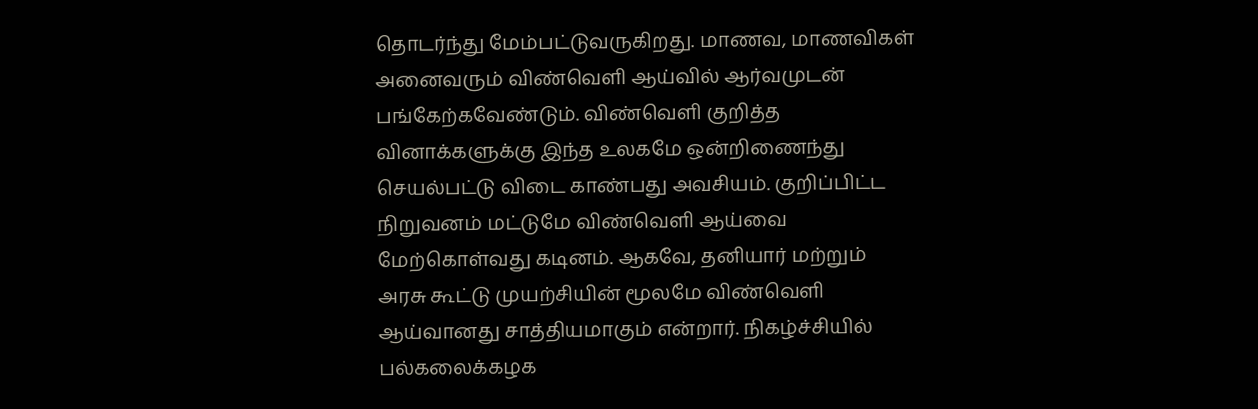தொடர்ந்து மேம்பட்டுவருகிறது. மாணவ, மாணவிகள் அனைவரும் விண்வெளி ஆய்வில் ஆர்வமுடன் பங்கேற்கவேண்டும். விண்வெளி குறித்த வினாக்களுக்கு இந்த உலகமே ஒன்றிணைந்து செயல்பட்டு விடை காண்பது அவசியம். குறிப்பிட்ட நிறுவனம் மட்டுமே விண்வெளி ஆய்வை மேற்கொள்வது கடினம். ஆகவே, தனியார் மற்றும் அரசு கூட்டு முயற்சியின் மூலமே விண்வெளி ஆய்வானது சாத்தியமாகும் என்றார். நிகழ்ச்சியில் பல்கலைக்கழக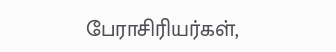பேராசிரியர்கள்,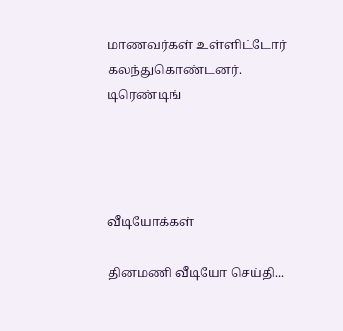மாணவர்கள் உள்ளிட்டோர் கலந்துகொண்டனர்.
டிரெண்டிங்




வீடியோக்கள்

தினமணி வீடியோ செய்தி...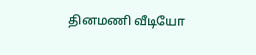தினமணி வீடியோ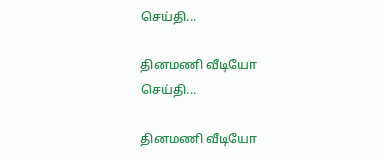செய்தி...

தினமணி வீடியோ செய்தி...

தினமணி வீடியோ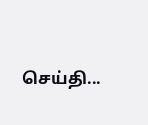செய்தி...